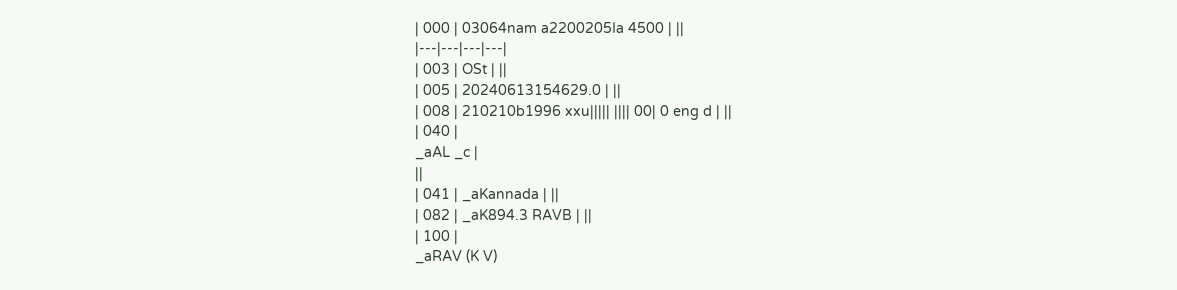| 000 | 03064nam a2200205Ia 4500 | ||
|---|---|---|---|
| 003 | OSt | ||
| 005 | 20240613154629.0 | ||
| 008 | 210210b1996 xxu||||| |||| 00| 0 eng d | ||
| 040 |
_aAL _c |
||
| 041 | _aKannada | ||
| 082 | _aK894.3 RAVB | ||
| 100 |
_aRAV (K V)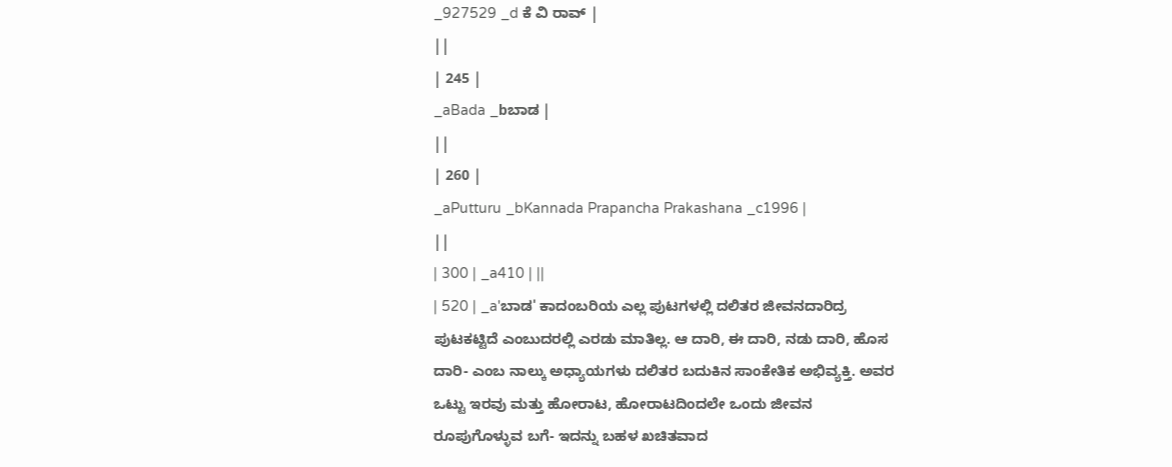_927529 _d ಕೆ ವಿ ರಾವ್ |
||
| 245 |
_aBada _bಬಾಡ |
||
| 260 |
_aPutturu _bKannada Prapancha Prakashana _c1996 |
||
| 300 | _a410 | ||
| 520 | _a'ಬಾಡ' ಕಾದಂಬರಿಯ ಎಲ್ಲ ಪುಟಗಳಲ್ಲಿ ದಲಿತರ ಜೀವನದಾರಿದ್ರ ಪುಟಕಟ್ಟಿದೆ ಎಂಬುದರಲ್ಲಿ ಎರಡು ಮಾತಿಲ್ಲ. ಆ ದಾರಿ, ಈ ದಾರಿ, ನಡು ದಾರಿ, ಹೊಸ ದಾರಿ- ಎಂಬ ನಾಲ್ಕು ಅಧ್ಯಾಯಗಳು ದಲಿತರ ಬದುಕಿನ ಸಾಂಕೇತಿಕ ಅಭಿವ್ಯಕ್ತಿ. ಅವರ ಒಟ್ಟು ಇರವು ಮತ್ತು ಹೋರಾಟ, ಹೋರಾಟದಿಂದಲೇ ಒಂದು ಜೀವನ ರೂಪುಗೊಳ್ಳುವ ಬಗೆ- ಇದನ್ನು ಬಹಳ ಖಚಿತವಾದ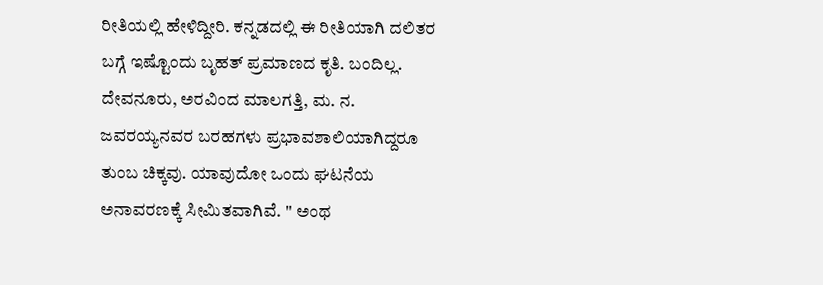ರೀತಿಯಲ್ಲಿ ಹೇಳಿದ್ದೀರಿ. ಕನ್ನಡದಲ್ಲಿ ಈ ರೀತಿಯಾಗಿ ದಲಿತರ ಬಗ್ಗೆ ಇಷ್ಟೊಂದು ಬೃಹತ್ ಪ್ರಮಾಣದ ಕೃತಿ. ಬಂದಿಲ್ಲ. ದೇವನೂರು, ಅರವಿಂದ ಮಾಲಗತ್ತಿ, ಮ. ನ. ಜವರಯ್ಯನವರ ಬರಹಗಳು ಪ್ರಭಾವಶಾಲಿಯಾಗಿದ್ದರೂ ತುಂಬ ಚಿಕ್ಕವು. ಯಾವುದೋ ಒಂದು ಘಟನೆಯ ಅನಾವರಣಕ್ಕೆ ಸೀಮಿತವಾಗಿವೆ. '' ಅಂಥ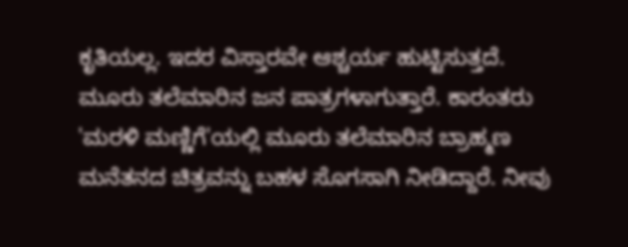ಕೃತಿಯಲ್ಲ. ಇದರ ವಿಸ್ತಾರವೇ ಆಶ್ಚರ್ಯ ಹುಟ್ಟಿಸುತ್ತದೆ. ಮೂರು ತಲೆಮಾರಿನ ಜನ ಪಾತ್ರಗಳಾಗುತ್ತಾರೆ. ಕಾರಂತರು 'ಮರಳಿ ಮಣ್ಣಿಗೆ'ಯಲ್ಲಿ ಮೂರು ತಲೆಮಾರಿನ ಬ್ರಾಹ್ಮಣ ಮನೆತನದ ಚಿತ್ರವನ್ನು ಬಹಳ ಸೊಗಸಾಗಿ ನೀಡಿದ್ದಾರೆ. ನೀವು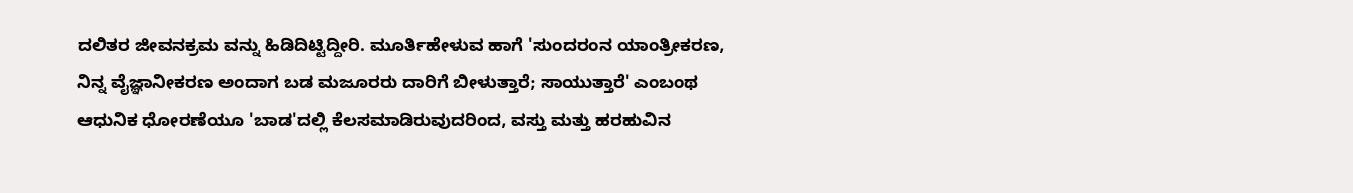ದಲಿತರ ಜೀವನಕ್ರಮ ವನ್ನು ಹಿಡಿದಿಟ್ಟಿದ್ದೀರಿ. ಮೂರ್ತಿಹೇಳುವ ಹಾಗೆ 'ಸುಂದರಂನ ಯಾಂತ್ರೀಕರಣ, ನಿನ್ನ ವೈಜ್ಞಾನೀಕರಣ ಅಂದಾಗ ಬಡ ಮಜೂರರು ದಾರಿಗೆ ಬೀಳುತ್ತಾರೆ; ಸಾಯುತ್ತಾರೆ' ಎಂಬಂಥ ಆಧುನಿಕ ಧೋರಣೆಯೂ 'ಬಾಡ'ದಲ್ಲಿ ಕೆಲಸಮಾಡಿರುವುದರಿಂದ, ವಸ್ತು ಮತ್ತು ಹರಹುವಿನ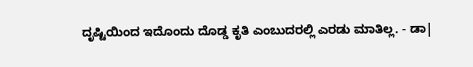ದೃಷ್ಟಿಯಿಂದ ಇದೊಂದು ದೊಡ್ಡ ಕೃತಿ ಎಂಬುದರಲ್ಲಿ ಎರಡು ಮಾತಿಲ್ಲ. - ಡಾ|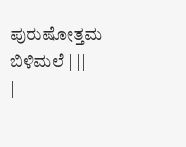ಪುರುಷೋತ್ತಮ ಬಿಳಿಮಲೆ | ||
|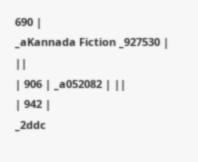690 |
_aKannada Fiction _927530 |
||
| 906 | _a052082 | ||
| 942 |
_2ddc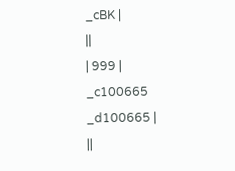_cBK |
||
| 999 |
_c100665 _d100665 |
||